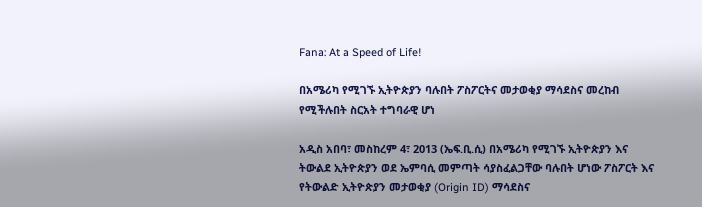Fana: At a Speed of Life!

በአሜሪካ የሚገኙ ኢትዮጵያን ባሉበት ፖስፖርትና መታወቂያ ማሳደስና መረከብ የሚችሉበት ስርአት ተግባራዊ ሆነ

አዲስ አበባ፣ መስከረም 4፣ 2013 (ኤፍ.ቢ.ሲ) በአሜሪካ የሚገኙ ኢትዮጵያን እና ትውልደ ኢትዮጵያን ወደ ኤምባሲ መምጣት ሳያስፈልጋቸው ባሉበት ሆነው ፖስፖርት እና የትውልድ ኢትዮጵያን መታወቂያ (Origin ID) ማሳደስና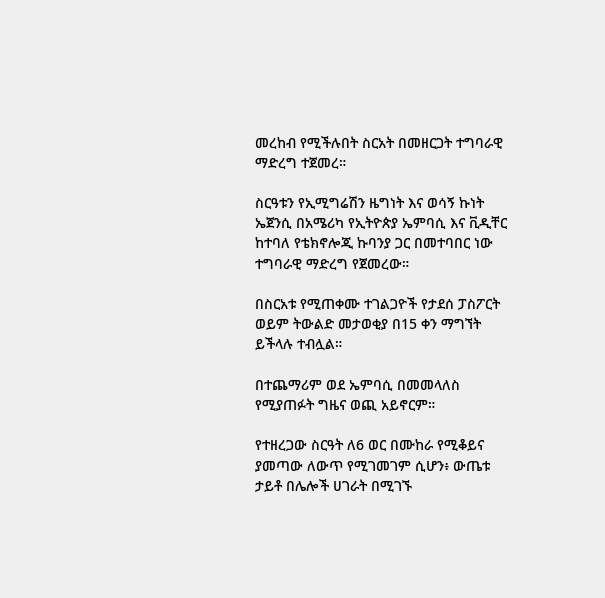መረከብ የሚችሉበት ስርአት በመዘርጋት ተግባራዊ ማድረግ ተጀመረ።

ስርዓቱን የኢሚግሬሽን ዜግነት እና ወሳኝ ኩነት ኤጀንሲ በአሜሪካ የኢትዮጵያ ኤምባሲ እና ቪዲቸር ከተባለ የቴክኖሎጂ ኩባንያ ጋር በመተባበር ነው ተግባራዊ ማድረግ የጀመረው።

በስርአቱ የሚጠቀሙ ተገልጋዮች የታደሰ ፓስፖርት ወይም ትውልድ መታወቂያ በ15 ቀን ማግኘት ይችላሉ ተብሏል።

በተጨማሪም ወደ ኤምባሲ በመመላለስ የሚያጠፉት ግዜና ወጪ አይኖርም።

የተዘረጋው ስርዓት ለ6 ወር በሙከራ የሚቆይና ያመጣው ለውጥ የሚገመገም ሲሆን፥ ውጤቱ ታይቶ በሌሎች ሀገራት በሚገኙ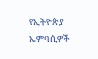የኢትዮጵያ ኤምባሲዎች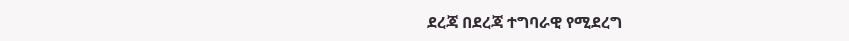ደረጃ በደረጃ ተግባራዊ የሚደረግ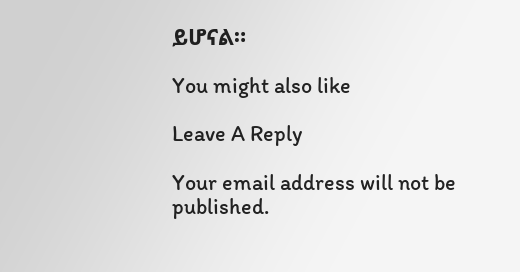ይሆናል።

You might also like

Leave A Reply

Your email address will not be published.